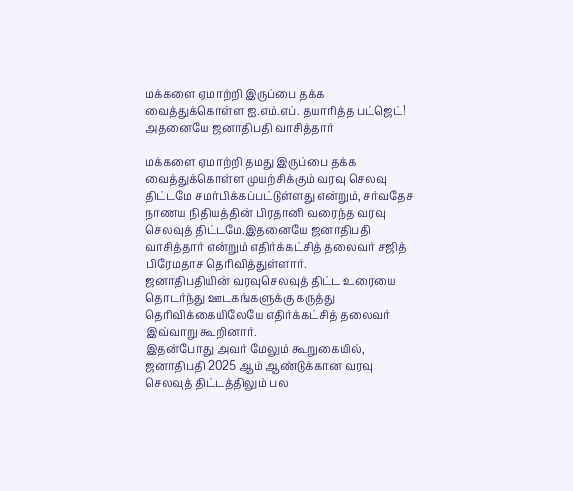மக்களை ஏமாற்றி இருப்பை தக்க வைத்துக்கொள்ள ஐ.எம்.எப். தயாரித்த பட்ஜெட்! அதனையே ஜனாதிபதி வாசித்தார்

மக்களை ஏமாற்றி தமது இருப்பை தக்க வைத்துக்கொள்ள முயற்சிக்கும் வரவு செலவு திட்டமே சமர்பிக்கப்பட்டுள்ளது என்றும், சர்வதேச நாணய நிதியத்தின் பிரதானி வரைந்த வரவு செலவுத் திட்டமே.இதனையே ஜனாதிபதி வாசித்தார் என்றும் எதிர்க்கட்சித் தலைவர் சஜித் பிரேமதாச தெரிவித்துள்ளார்.
ஜனாதிபதியின் வரவுசெலவுத் திட்ட உரையை தொடர்ந்து ஊடகங்களுக்கு கருத்து தெரிவிக்கையிலேயே எதிர்க்கட்சித் தலைவர் இவ்வாறு கூறினார்.
இதன்போது அவர் மேலும் கூறுகையில்,
ஜனாதிபதி 2025 ஆம் ஆண்டுக்கான வரவு செலவுத் திட்டத்திலும் பல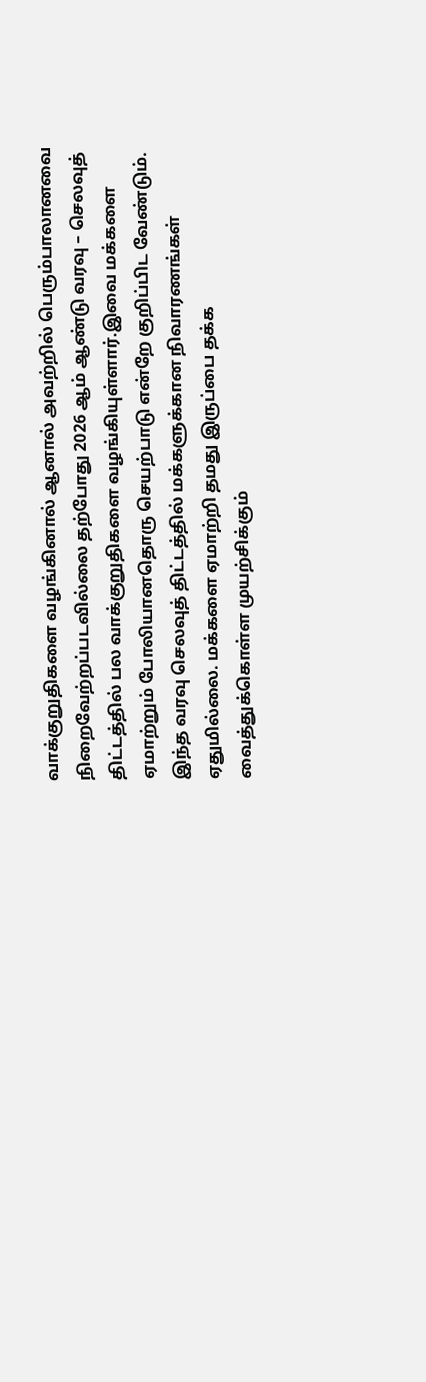வாக்குறுதிகளை வழங்கினால் ஆனால் அவற்றில் பெரும்பாலானவை நிறைவேற்றப்படவில்லை தற்போது 2026 ஆம் ஆண்டு வரவு – செலவுத் திட்டத்தில் பல வாக்குறுதிகளை வழங்கியுள்ளார்.இவை மக்களை ஏமாற்றும் போலியானதொரு செயற்பாடு என்றே குறிப்பிட வேண்டும்.
இந்த வரவு செலவுத் திட்டத்தில் மக்களுக்கான நிவாரணங்கள் ஏதுமில்லை. மக்களை ஏமாற்றி தமது இருப்பை தக்க வைத்துக்கொள்ள முயற்சிக்கும்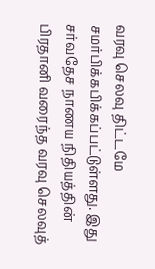வரவு செலவு திட்டமே சமர்பிக்கபிக்கப்பட்டுள்ளது. இது சர்வதேச நாணய நிதியத்தின் பிரதானி வரைந்த வரவு செலவுத்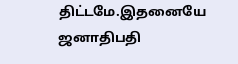திட்டமே.இதனையே ஜனாதிபதி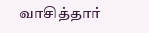வாசித்தார்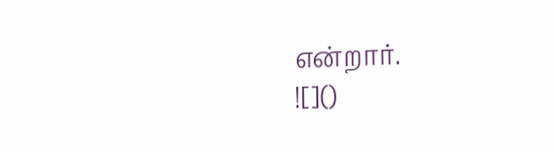என்றார்.
![]()